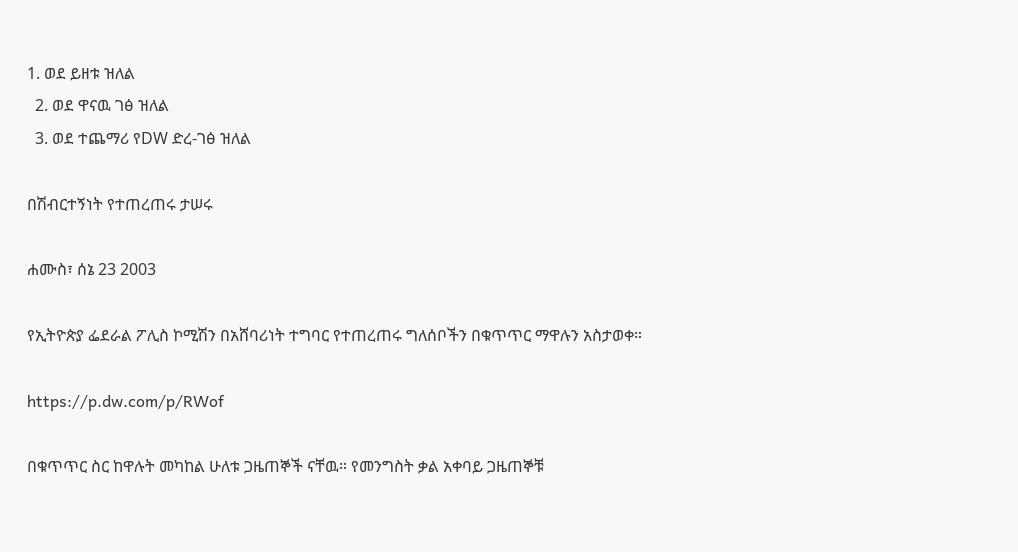1. ወደ ይዘቱ ዝለል
  2. ወደ ዋናዉ ገፅ ዝለል
  3. ወደ ተጨማሪ የDW ድረ-ገፅ ዝለል

በሽብርተኝነት የተጠረጠሩ ታሠሩ

ሐሙስ፣ ሰኔ 23 2003

የኢትዮጵያ ፌደራል ፖሊስ ኮሚሽን በአሸባሪነት ተግባር የተጠረጠሩ ግለሰቦችን በቁጥጥር ማዋሉን አስታወቀ።

https://p.dw.com/p/RWof

በቁጥጥር ስር ከዋሉት መካከል ሁለቱ ጋዜጠኞች ናቸዉ። የመንግስት ቃል አቀባይ ጋዜጠኞቹ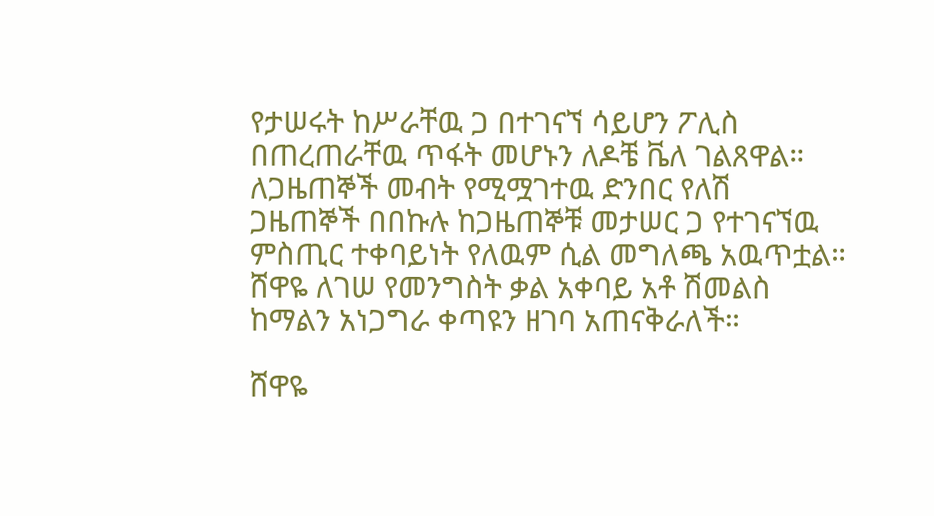የታሠሩት ከሥራቸዉ ጋ በተገናኘ ሳይሆን ፖሊስ በጠረጠራቸዉ ጥፋት መሆኑን ለዶቼ ቬለ ገልጸዋል። ለጋዜጠኞች መብት የሚሟገተዉ ድንበር የለሽ ጋዜጠኞች በበኩሉ ከጋዜጠኞቹ መታሠር ጋ የተገናኘዉ ምስጢር ተቀባይነት የለዉም ሲል መግለጫ አዉጥቷል። ሸዋዬ ለገሠ የመንግስት ቃል አቀባይ አቶ ሽመልስ ከማልን አነጋግራ ቀጣዩን ዘገባ አጠናቅራለች።

ሸዋዬ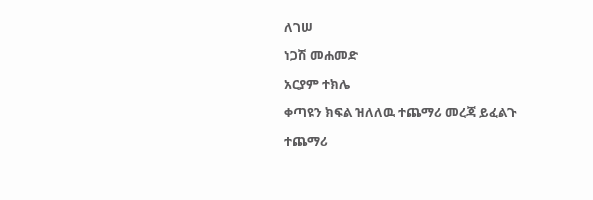ለገሠ

ነጋሽ መሐመድ

አርያም ተክሌ

ቀጣዩን ክፍል ዝለለዉ ተጨማሪ መረጃ ይፈልጉ

ተጨማሪ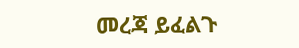መረጃ ይፈልጉ